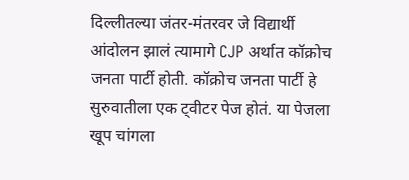दिल्लीतल्या जंतर-मंतरवर जे विद्यार्थी आंदोलन झालं त्यामागे CJP अर्थात कॉक्रोच जनता पार्टी होती. कॉक्रोच जनता पार्टी हे सुरुवातीला एक ट्वीटर पेज होतं. या पेजला खूप चांगला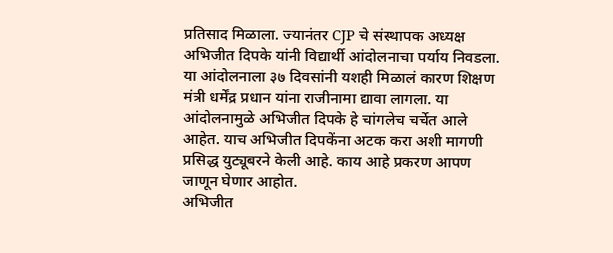प्रतिसाद मिळाला. ज्यानंतर CJP चे संस्थापक अध्यक्ष अभिजीत दिपके यांनी विद्यार्थी आंदोलनाचा पर्याय निवडला. या आंदोलनाला ३७ दिवसांनी यशही मिळालं कारण शिक्षण मंत्री धर्मेंद्र प्रधान यांना राजीनामा द्यावा लागला. या आंदोलनामुळे अभिजीत दिपके हे चांगलेच चर्चेत आले आहेत. याच अभिजीत दिपकेंना अटक करा अशी मागणी प्रसिद्ध युट्यूबरने केली आहे. काय आहे प्रकरण आपण जाणून घेणार आहोत.
अभिजीत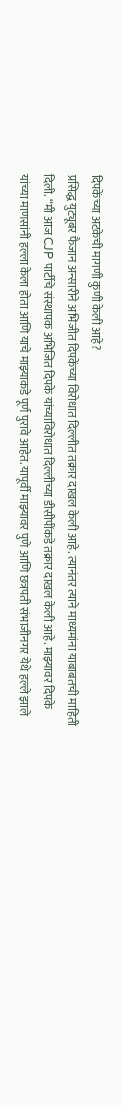दिपकेंच्या अटकेची मागणी कुणी केली आहे?
प्रसिद्ध युट्यूबर फैजान अन्सारीने अभिजीत दिपकेंच्या विरोधात दिल्लीत तक्रार दाखल केली आहे. त्यानंतर त्याने माध्यमांना याबाबतची माहिती दिली. “मी आज CJP पार्टीचे संस्थापक अभिजित दिपके यांच्याविरोधात दिल्लीच्या डीसीपींकडे तक्रार दाखल केली आहे. माझ्यावर दिपके यांच्या माणसांनी हल्ला केला होता आणि याचे माझ्याकडे पूर्ण पुरावे आहेत. यापूर्वी माझ्यावर पुणे आणि छत्रपती संभाजीनगर येथे हल्ले झाले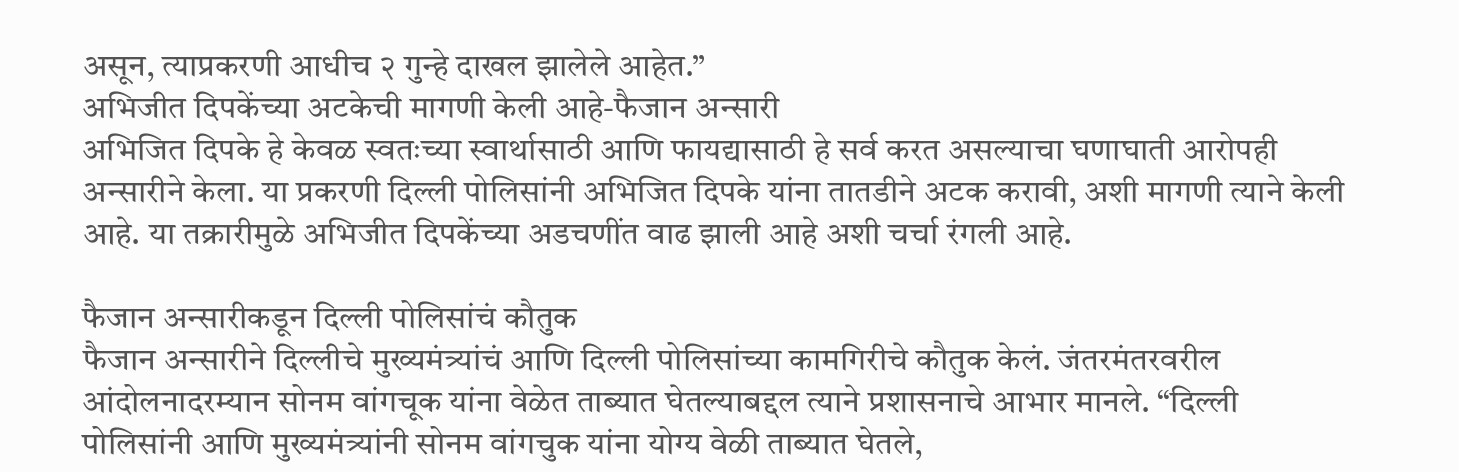असून, त्याप्रकरणी आधीच २ गुन्हे दाखल झालेले आहेत.”
अभिजीत दिपकेंच्या अटकेची मागणी केली आहे-फैजान अन्सारी
अभिजित दिपके हे केवळ स्वतःच्या स्वार्थासाठी आणि फायद्यासाठी हे सर्व करत असल्याचा घणाघाती आरोपही अन्सारीने केला. या प्रकरणी दिल्ली पोलिसांनी अभिजित दिपके यांना तातडीने अटक करावी, अशी मागणी त्याने केली आहे. या तक्रारीमुळे अभिजीत दिपकेंच्या अडचणींत वाढ झाली आहे अशी चर्चा रंगली आहे.

फैजान अन्सारीकडून दिल्ली पोलिसांचं कौतुक
फैजान अन्सारीने दिल्लीचे मुख्यमंत्र्यांचं आणि दिल्ली पोलिसांच्या कामगिरीचे कौतुक केलं. जंतरमंतरवरील आंदोलनादरम्यान सोनम वांगचूक यांना वेळेत ताब्यात घेतल्याबद्दल त्याने प्रशासनाचे आभार मानले. “दिल्ली पोलिसांनी आणि मुख्यमंत्र्यांनी सोनम वांगचुक यांना योग्य वेळी ताब्यात घेतले,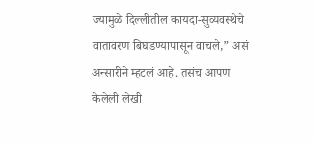ज्यामुळे दिल्लीतील कायदा-सुव्यवस्थेचे वातावरण बिघडण्यापासून वाचले,” असं अन्सारीने म्हटलं आहे. तसंच आपण केलेली लेखी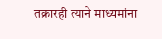तक्रारही त्याने माध्यमांना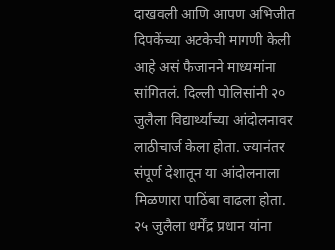दाखवली आणि आपण अभिजीत दिपकेंच्या अटकेची मागणी केली आहे असं फैजानने माध्यमांना सांगितलं. दिल्ली पोलिसांनी २० जुलैला विद्यार्थ्यांच्या आंदोलनावर लाठीचार्ज केला होता. ज्यानंतर संपूर्ण देशातून या आंदोलनाला मिळणारा पाठिंबा वाढला होता. २५ जुलैला धर्मेंद्र प्रधान यांना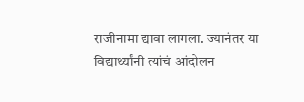राजीनामा द्यावा लागला. ज्यानंतर या विद्यार्थ्यांनी त्यांचं आंदोलन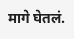मागे घेतलं.